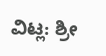ವಿಟ್ಲ: ಶ್ರೀ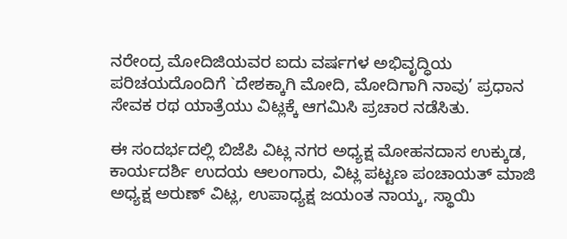ನರೇಂದ್ರ ಮೋದಿಜಿಯವರ ಐದು ವರ್ಷಗಳ ಅಭಿವೃದ್ಧಿಯ ಪರಿಚಯದೊಂದಿಗೆ `ದೇಶಕ್ಕಾಗಿ ಮೋದಿ, ಮೋದಿಗಾಗಿ ನಾವು’ ಪ್ರಧಾನ ಸೇವಕ ರಥ ಯಾತ್ರೆಯು ವಿಟ್ಲಕ್ಕೆ ಆಗಮಿಸಿ ಪ್ರಚಾರ ನಡೆಸಿತು.

ಈ ಸಂದರ್ಭದಲ್ಲಿ ಬಿಜೆಪಿ ವಿಟ್ಲ ನಗರ ಅಧ್ಯಕ್ಷ ಮೋಹನದಾಸ ಉಕ್ಕುಡ, ಕಾರ್ಯದರ್ಶಿ ಉದಯ ಆಲಂಗಾರು, ವಿಟ್ಲ ಪಟ್ಟಣ ಪಂಚಾಯತ್ ಮಾಜಿ ಅಧ್ಯಕ್ಷ ಅರುಣ್ ವಿಟ್ಲ, ಉಪಾಧ್ಯಕ್ಷ ಜಯಂತ ನಾಯ್ಕ, ಸ್ಥಾಯಿ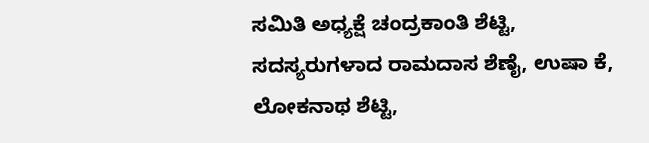ಸಮಿತಿ ಅಧ್ಯಕ್ಷೆ ಚಂದ್ರಕಾಂತಿ ಶೆಟ್ಟಿ, ಸದಸ್ಯರುಗಳಾದ ರಾಮದಾಸ ಶೆಣೈ, ಉಷಾ ಕೆ, ಲೋಕನಾಥ ಶೆಟ್ಟಿ,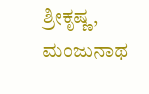ಶ್ರೀಕೃಷ್ಣ, ಮಂಜುನಾಥ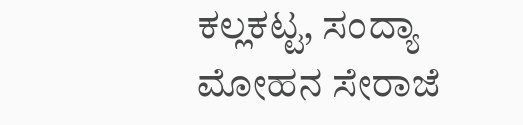ಕಲ್ಲಕಟ್ಟ, ಸಂದ್ಯಾ ಮೋಹನ ಸೇರಾಜೆ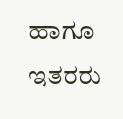ಹಾಗೂ ಇತರರು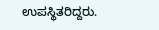ಉಪಸ್ಥಿತರಿದ್ದರು.